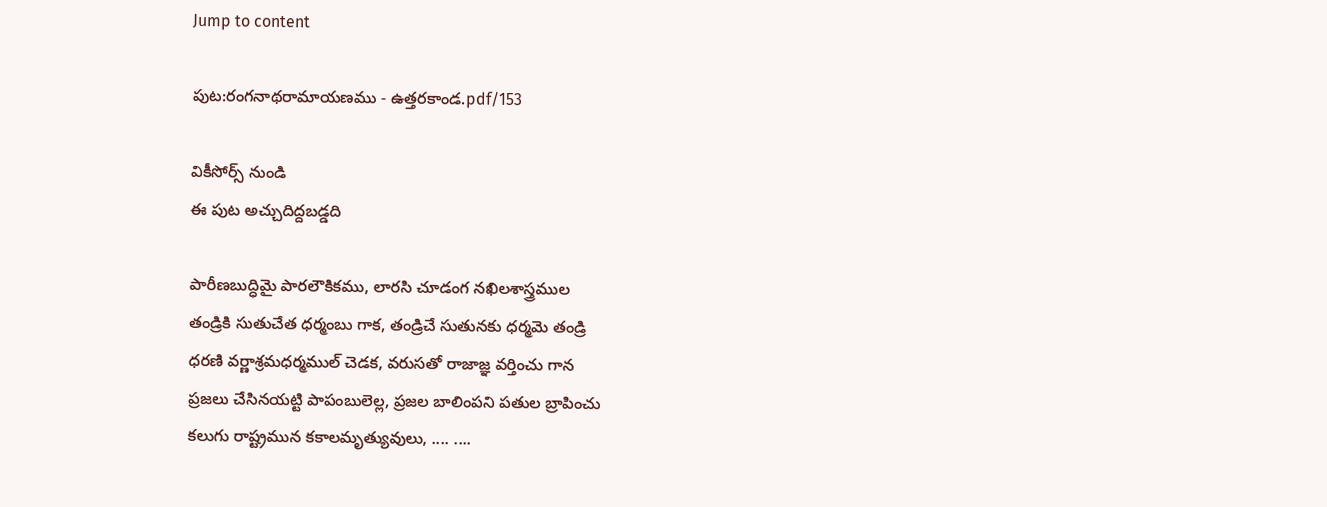Jump to content

పుట:రంగనాథరామాయణము - ఉత్తరకాండ.pdf/153

వికీసోర్స్ నుండి
ఈ పుట అచ్చుదిద్దబడ్డది

పారీణబుద్ధిమై పారలౌకికము, లారసి చూడంగ నఖిలశాస్త్రముల
తండ్రికి సుతుచేత ధర్మంబు గాక, తండ్రిచే సుతునకు ధర్మమె తండ్రి
ధరణి వర్ణాశ్రమధర్మముల్ చెడక, వరుసతో రాజాజ్ఞ వర్తించు గాన
ప్రజలు చేసినయట్టి పాపంబులెల్ల, ప్రజల బాలింపని పతుల బ్రాపించు
కలుగు రాష్ట్రమున కకాలమృత్యువులు, .... ....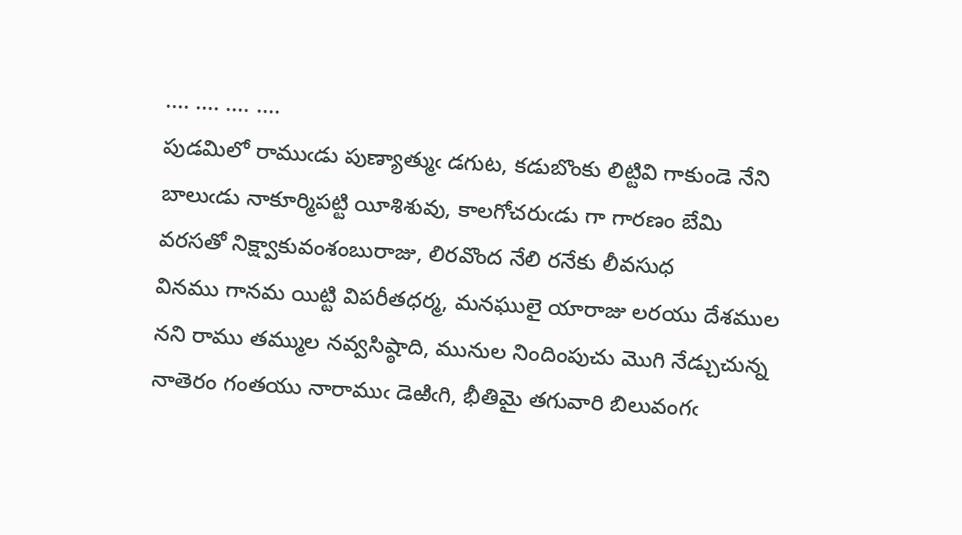.... .... .... ....
పుడమిలో రాముఁడు పుణ్యాత్ముఁ డగుట, కడుబొంకు లిట్టివి గాకుండె నేని
బాలుఁడు నాకూర్మిపట్టి యీశిశువు, కాలగోచరుఁడు గా గారణం బేమి
వరసతో నిక్ష్వాకువంశంబురాజు, లిరవొంద నేలి రనేకు లీవసుధ
వినము గానమ యిట్టి విపరీతధర్మ, మనఘులై యారాజు లరయు దేశముల
నని రాము తమ్ముల నవ్వసిష్ఠాది, మునుల నిందింపుచు మొగి నేడ్చుచున్న
నాతెరం గంతయు నారాముఁ డెఱిఁగి, భీతిమై తగువారి బిలువంగఁ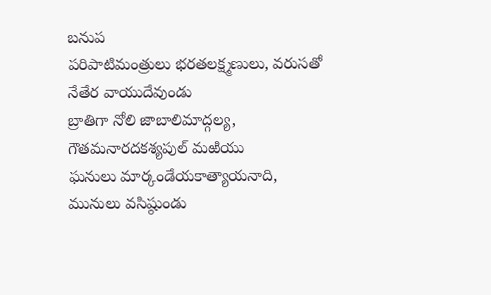బనుప
పరిపాటిమంత్రులు భరతలక్ష్మణులు, వరుసతో నేతేర వాయుదేవుండు
బ్రాతిగా నోలి జాబాలిమాద్గల్య, గౌతమనారదకశ్యపుల్ మఱియు
ఘనులు మార్కండేయకాత్యాయనాది, మునులు వసిష్ఠుండు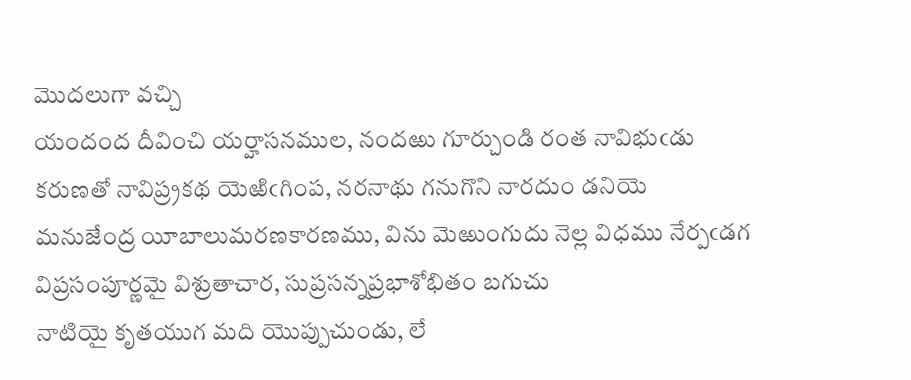మొదలుగా వచ్చి
యందంద దీవించి యర్హాసనముల, నందఱు గూర్చుండి రంత నావిభుఁడు
కరుణతో నావిప్ర్రకథ యెఱిఁగింప, నరనాథు గనుగొని నారదుం డనియె
మనుజేంద్ర యీబాలుమరణకారణము, విను మెఱుంగుదు నెల్ల విధము నేర్పఁడగ
విప్రసంపూర్ణమై విశ్రుతాచార, సుప్రసన్నప్రభాశోభితం బగుచు
నాటియై కృతయుగ మది యొప్పుచుండు, లే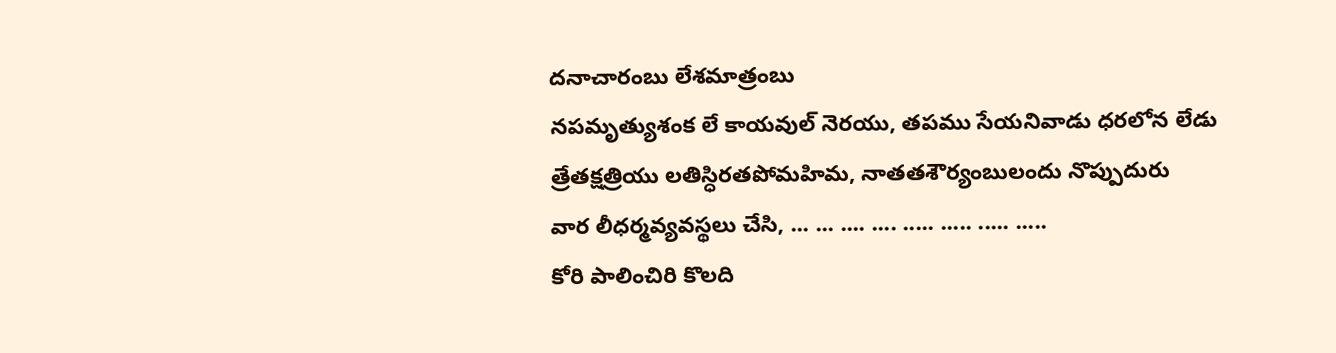దనాచారంబు లేశమాత్రంబు
నపమృత్యుశంక లే కాయవుల్ నెరయు, తపము సేయనివాడు ధరలోన లేడు
త్రేతక్షత్రియు లతిస్ధిరతపోమహిమ, నాతతశౌర్యంబులందు నొప్పుదురు
వార లీధర్మవ్యవస్థలు చేసి, ... ... .... .... ..... ..... ..... .....
కోరి పాలించిరి కొలది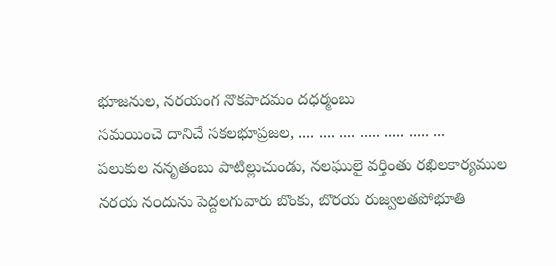భూజనుల, నరయంగ నొకపాదమం దధర్మంబు
సమయించె దానిచే సకలభూప్రజల, .... .... .... ..... ..... ..... ...
పలుకుల ననృతంబు పాటిల్లుచుండు, నలఘులై వర్తింతు రఖిలకార్యముల
నరయ న౦దును పెద్దలగువారు బొంకు, బొరయ రుజ్వలతపోభూతి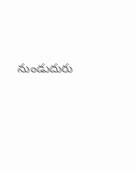నుండుదురు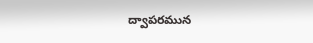ద్వాపరమున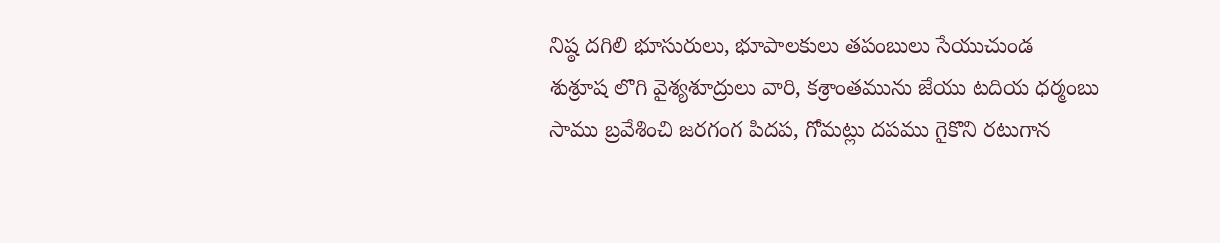నిష్ఠ దగిలి భూసురులు, భూపాలకులు తపంబులు సేయుచుండ
శుశ్రూష లొగి వైశ్యశూద్రులు వారి, కశ్రాంతమును జేయు టదియ ధర్మంబు
సాము బ్రవేశించి జరగంగ పిదప, గోమట్లు దపము గైకొని రటుగాన